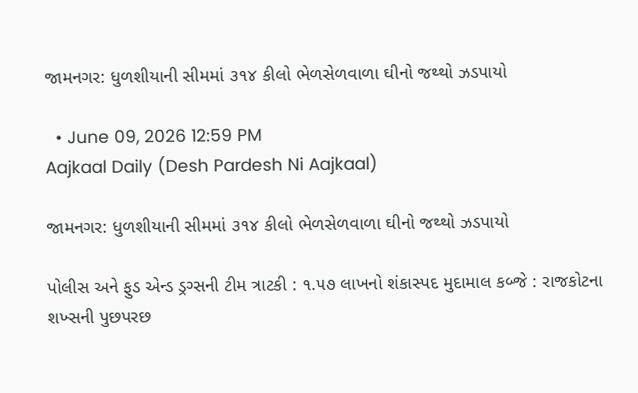જામનગર: ધુળશીયાની સીમમાં ૩૧૪ કીલો ભેળસેળવાળા ઘીનો જથ્થો ઝડપાયો

  • June 09, 2026 12:59 PM
Aajkaal Daily (Desh Pardesh Ni Aajkaal)

જામનગર: ધુળશીયાની સીમમાં ૩૧૪ કીલો ભેળસેળવાળા ઘીનો જથ્થો ઝડપાયો

પોલીસ અને ફુડ એન્ડ ડ્રગ્સની ટીમ ત્રાટકી : ૧.૫૭ લાખનો શંકાસ્પદ મુદામાલ કબ્જે : રાજકોટના શખ્સની પુછપરછ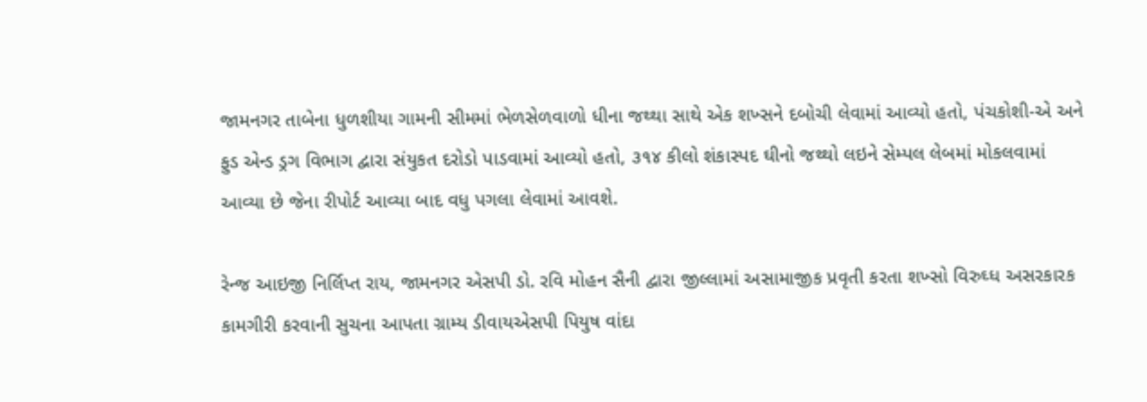જામનગર તાબેના ધુળશીયા ગામની સીમમાં ભેળસેળવાળો ધીના જથ્થા સાથે એક શખ્સને દબોચી લેવામાં આવ્યો હતો, પંચકોશી-એ અને ફુડ એન્ડ ડ્રગ વિભાગ દ્વારા સંયુકત દરોડો પાડવામાં આવ્યો હતો, ૩૧૪ કીલો શંકાસ્પદ ઘીનો જથ્થો લઇને સેમ્પલ લેબમાં મોકલવામાં આવ્યા છે જેના રીપોર્ટ આવ્યા બાદ વધુ પગલા લેવામાં આવશે.

રેન્જ આઇજી નિર્લિપ્ત રાય, જામનગર એસપી ડો. રવિ મોહન સૈની દ્વારા જીલ્લામાં અસામાજીક પ્રવૃતી કરતા શખ્સો વિરુઘ્ધ અસરકારક કામગીરી કરવાની સુચના આપતા ગ્રામ્ય ડીવાયએસપી પિયુષ વાંદા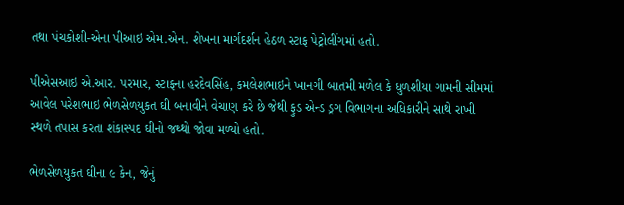તથા પંચકોશી-એના પીઆઇ એમ.એન. શેખના માર્ગદર્શન હેઠળ સ્ટાફ પેટ્રોલીંગમાં હતો.

પીએસઆઇ એ.આર. પરમાર, સ્ટાફના હરદેવસિંહ, કમલેશભાઇને ખાનગી બાતમી મળેલ કે ધુળશીયા ગામની સીમમાં આવેલ પરેશભાઇ ભેળસેળયુકત ઘી બનાવીને વેચાણ કરે છે જેથી ફુડ એન્ડ ડ્રગ વિભાગના અધિકારીને સાથે રાખી સ્થળે તપાસ કરતા શંકાસ્પદ ઘીનો જથ્થો જોવા મળ્યો હતો.

ભેળસેળયુકત ઘીના ૯ કેન, જેનું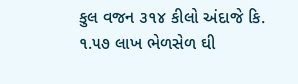કુલ વજન ૩૧૪ કીલો અંદાજે કિ. ૧.૫૭ લાખ ભેળસેળ ઘી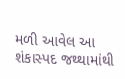મળી આવેલ આ શંકાસ્પદ જથ્થામાંથી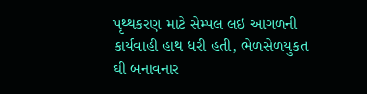પૃથ્થકરણ માટે સેમ્પલ લઇ આગળની કાર્યવાહી હાથ ધરી હતી, ભેળસેળયુકત ઘી બનાવનાર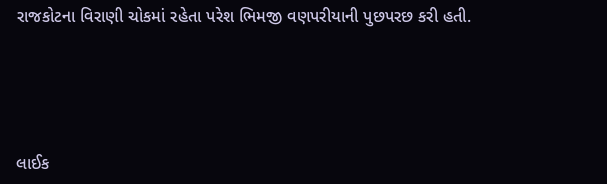રાજકોટના વિરાણી ચોકમાં રહેતા પરેશ ભિમજી વણપરીયાની પુછપરછ કરી હતી.





લાઈક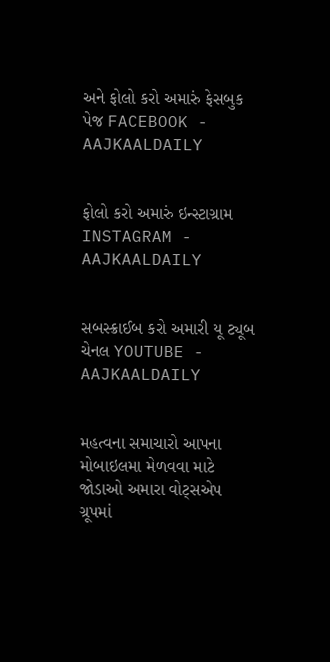અને ફોલો કરો અમારું ફેસબુક પેજ FACEBOOK - AAJKAALDAILY


ફોલો કરો અમારું ઇન્સ્ટાગ્રામ INSTAGRAM - AAJKAALDAILY


સબસ્ક્રાઈબ કરો અમારી યૂ ટ્યૂબ ચેનલ YOUTUBE - AAJKAALDAILY


મહત્વના સમાચારો આપના મોબાઇલમા મેળવવા માટે જોડાઓ અમારા વોટ્સએપ ગ્રૂપમાં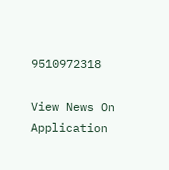9510972318

View News On Application